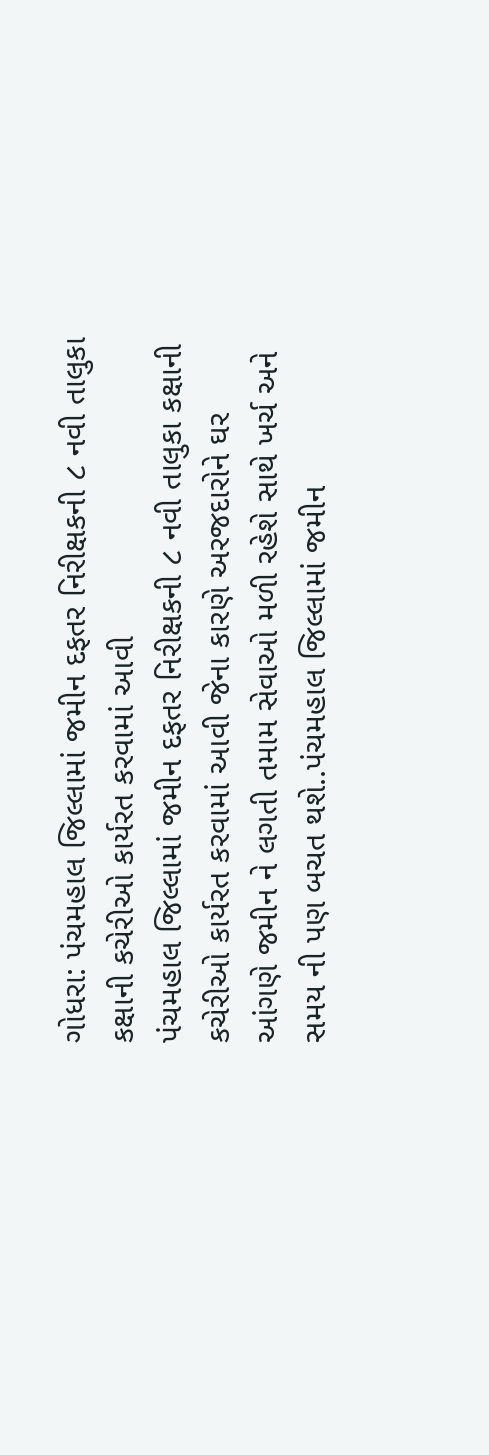ગોધરા: પંચમહાલ જિલ્લામાં જમીન દફતર નિરીક્ષકની ૮ નવી તાલુકા કક્ષાની કચેરીઓ કાર્યરત કરવામાં આવી
પંચમહાલ જિલ્લામાં જમીન દફતર નિરીક્ષકની ૮ નવી તાલુકા કક્ષાની કચેરીઓ કાર્યરત કરવામાં આવી જેના કારણે અરજદારોને ઘર આંગણે જમીન ને લગતી તમામ સેવાઓ મળી રહેશે સાથે ખર્ચ અને સમય ની પણ બચત થશે..પંચમહાલ જિલ્લામાં જમીન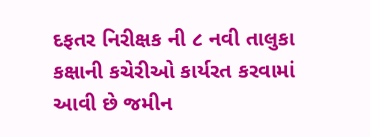દફતર નિરીક્ષક ની ૮ નવી તાલુકા કક્ષાની કચેરીઓ કાર્યરત કરવામાં આવી છે જમીન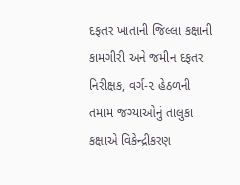દફતર ખાતાની જિલ્લા કક્ષાની કામગીરી અને જમીન દફતર નિરીક્ષક, વર્ગ-૨ હેઠળની તમામ જગ્યાઓનું તાલુકા કક્ષાએ વિકેન્દ્રીકરણ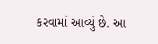કરવામાં આવ્યું છે. આ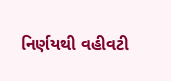નિર્ણયથી વહીવટી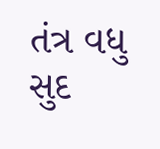તંત્ર વધુ સુદ